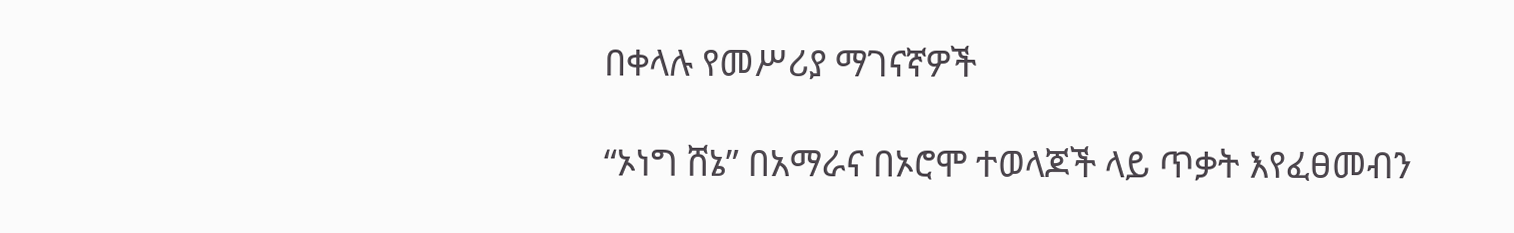በቀላሉ የመሥሪያ ማገናኛዎች

“ኦነግ ሸኔ” በአማራና በኦሮሞ ተወላጆች ላይ ጥቃት እየፈፀመብን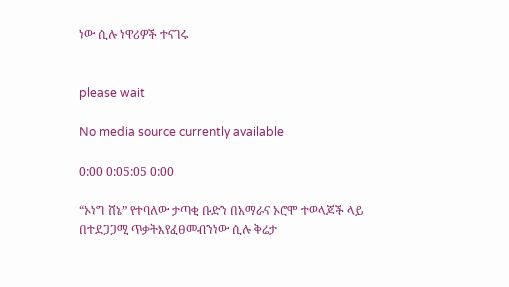ነው ሲሉ ነዋሪዎች ተናገሩ


please wait

No media source currently available

0:00 0:05:05 0:00

“ኦነግ ሸኔ” የተባለው ታጣቂ ቡድን በአማራና ኦሮሞ ተወላጆች ላይ በተደጋጋሚ ጥቃትእየፈፀመብንነው ሲሉ ቅሬታ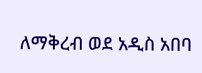ለማቅረብ ወደ አዲስ አበባ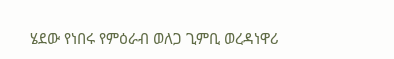ሄደው የነበሩ የምዕራብ ወለጋ ጊምቢ ወረዳነዋሪ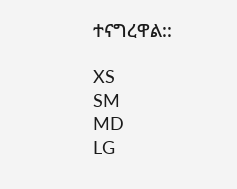ተናግረዋል::

XS
SM
MD
LG